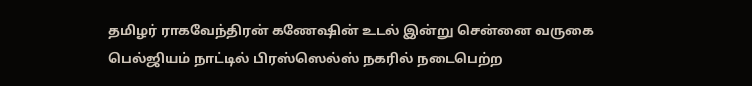தமிழர் ராகவேந்திரன் கணேஷின் உடல் இன்று சென்னை வருகை
பெல்ஜியம் நாட்டில் பிரஸ்ஸெல்ஸ் நகரில் நடைபெற்ற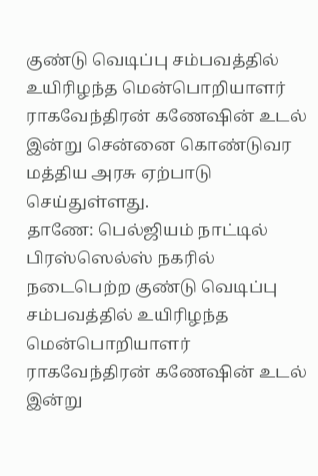குண்டு வெடிப்பு சம்பவத்தில் உயிரிழந்த மென்பொறியாளர் ராகவேந்திரன் கணேஷின் உடல் இன்று சென்னை கொண்டுவர மத்திய அரசு ஏற்பாடு செய்துள்ளது.
தாணே: பெல்ஜியம் நாட்டில் பிரஸ்ஸெல்ஸ் நகரில் நடைபெற்ற குண்டு வெடிப்பு சம்பவத்தில் உயிரிழந்த மென்பொறியாளர் ராகவேந்திரன் கணேஷின் உடல் இன்று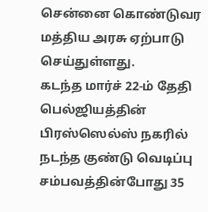சென்னை கொண்டுவர மத்திய அரசு ஏற்பாடு செய்துள்ளது.
கடந்த மார்ச் 22-ம் தேதி பெல்ஜியத்தின் பிரஸ்ஸெல்ஸ் நகரில் நடந்த குண்டு வெடிப்பு சம்பவத்தின்போது 35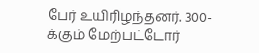பேர் உயிரிழந்தனர். 300-க்கும் மேற்பட்டோர்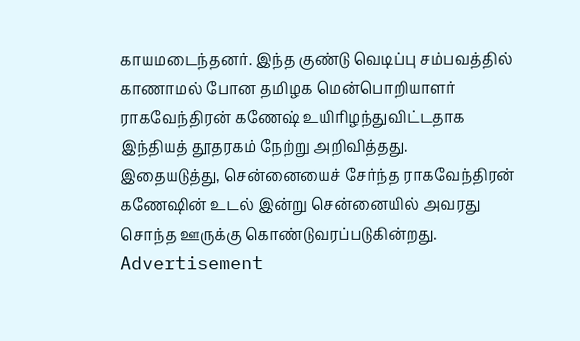காயமடைந்தனர். இந்த குண்டு வெடிப்பு சம்பவத்தில் காணாமல் போன தமிழக மென்பொறியாளர் ராகவேந்திரன் கணேஷ் உயிரிழந்துவிட்டதாக இந்தியத் தூதரகம் நேற்று அறிவித்தது.
இதையடுத்து, சென்னையைச் சேர்ந்த ராகவேந்திரன் கணேஷின் உடல் இன்று சென்னையில் அவரது சொந்த ஊருக்கு கொண்டுவரப்படுகின்றது.
Advertisement